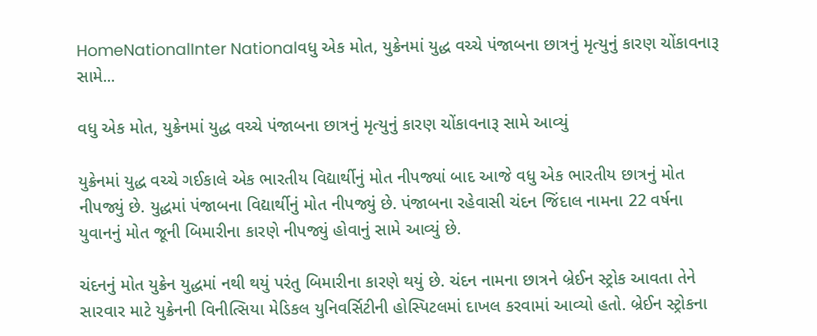HomeNationalInter Nationalવધુ એક મોત, યુક્રેનમાં યુદ્ધ વચ્ચે પંજાબના છાત્રનું મૃત્યુનું કારણ ચોંકાવનારૂ સામે...

વધુ એક મોત, યુક્રેનમાં યુદ્ધ વચ્ચે પંજાબના છાત્રનું મૃત્યુનું કારણ ચોંકાવનારૂ સામે આવ્યું

યુક્રેનમાં યુદ્ધ વચ્ચે ગઈકાલે એક ભારતીય વિદ્યાર્થીનું મોત નીપજ્યાં બાદ આજે વધુ એક ભારતીય છાત્રનું મોત નીપજ્યું છે. યુદ્ધમાં પંજાબના વિદ્યાર્થીનું મોત નીપજ્યું છે. પંજાબના રહેવાસી ચંદન જિંદાલ નામના 22 વર્ષના યુવાનનું મોત જૂની બિમારીના કારણે નીપજ્યું હોવાનું સામે આવ્યું છે.

ચંદનનું મોત યુક્રેન યુદ્ધમાં નથી થયું પરંતુ બિમારીના કારણે થયું છે. ચંદન નામના છાત્રને બ્રેઈન સ્ટ્રોક આવતા તેને સારવાર માટે યુક્રેનની વિનીત્સિયા મેડિકલ યુનિવર્સિટીની હોસ્પિટલમાં દાખલ કરવામાં આવ્યો હતો. બ્રેઈન સ્ટ્રોકના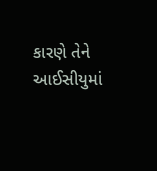કારણે તેને આઈસીયુમાં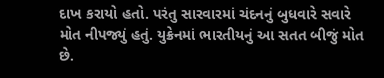દાખ કરાયો હતો. પરંતુ સારવારમાં ચંદનનું બુધવારે સવારે મોત નીપજ્યું હતું. યુક્રેનમાં ભારતીયનું આ સતત બીજું મોત છે.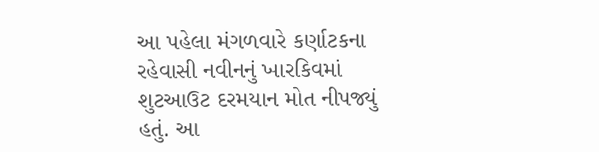આ પહેલા મંગળવારે કર્ણાટકના રહેવાસી નવીનનું ખારકિવમાં શુટઆઉટ દરમયાન મોત નીપજ્યું હતું. આ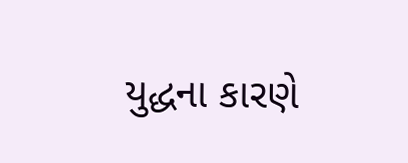યુદ્ધના કારણે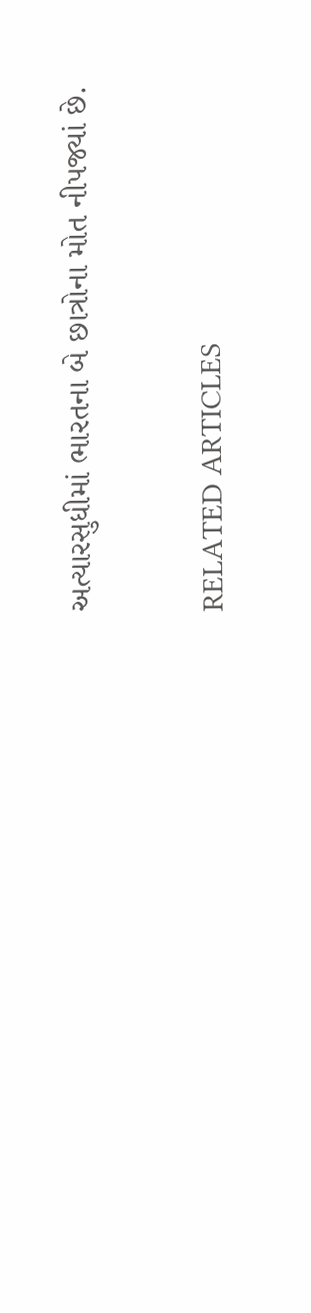અત્યારસુધીમાં ભારતના બે છાત્રોના મોત નીપજ્યાં છે.

RELATED ARTICLES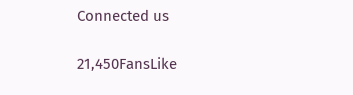Connected us

21,450FansLike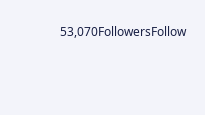53,070FollowersFollow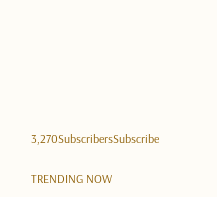3,270SubscribersSubscribe

TRENDING NOW